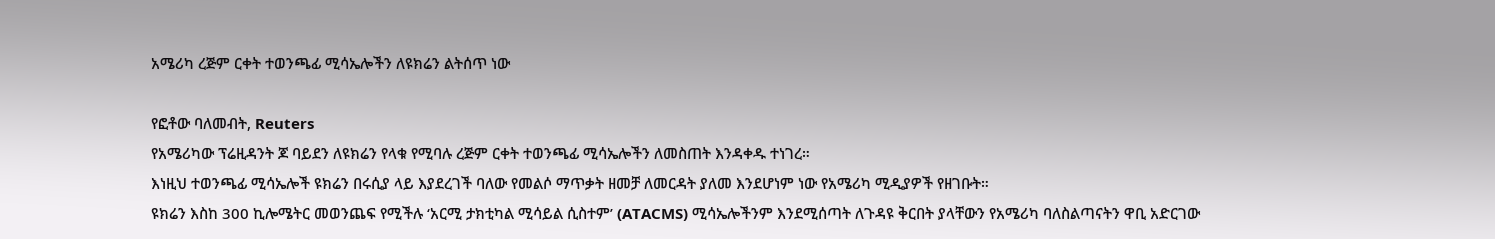አሜሪካ ረጅም ርቀት ተወንጫፊ ሚሳኤሎችን ለዩክሬን ልትሰጥ ነው

የፎቶው ባለመብት, Reuters
የአሜሪካው ፕሬዚዳንት ጆ ባይደን ለዩክሬን የላቁ የሚባሉ ረጅም ርቀት ተወንጫፊ ሚሳኤሎችን ለመስጠት እንዳቀዱ ተነገረ።
እነዚህ ተወንጫፊ ሚሳኤሎች ዩክሬን በሩሲያ ላይ እያደረገች ባለው የመልሶ ማጥቃት ዘመቻ ለመርዳት ያለመ እንደሆነም ነው የአሜሪካ ሚዲያዎች የዘገቡት።
ዩክሬን እስከ 300 ኪሎሜትር መወንጨፍ የሚችሉ ‘አርሚ ታክቲካል ሚሳይል ሲስተም’ (ATACMS) ሚሳኤሎችንም እንደሚሰጣት ለጉዳዩ ቅርበት ያላቸውን የአሜሪካ ባለስልጣናትን ዋቢ አድርገው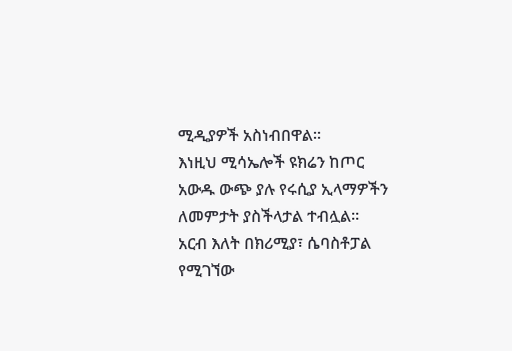ሚዲያዎች አስነብበዋል።
እነዚህ ሚሳኤሎች ዩክሬን ከጦር አውዱ ውጭ ያሉ የሩሲያ ኢላማዎችን ለመምታት ያስችላታል ተብሏል።
አርብ እለት በክሪሚያ፣ ሴባስቶፓል የሚገኘው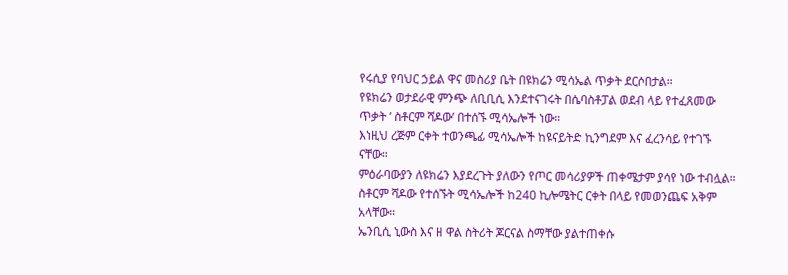የሩሲያ የባህር ኃይል ዋና መስሪያ ቤት በዩክሬን ሚሳኤል ጥቃት ደርሶበታል።
የዩክሬን ወታደራዊ ምንጭ ለቢቢሲ እንደተናገሩት በሴባስቶፓል ወደብ ላይ የተፈጸመው ጥቃት ‘ ስቶርም ሻዶው’ በተሰኙ ሚሳኤሎች ነው።
እነዚህ ረጅም ርቀት ተወንጫፊ ሚሳኤሎች ከዩናይትድ ኪንግደም እና ፈረንሳይ የተገኙ ናቸው።
ምዕራባውያን ለዩክሬን እያደረጉት ያለውን የጦር መሳሪያዎች ጠቀሜታም ያሳየ ነው ተብሏል።
ስቶርም ሻዶው የተሰኙት ሚሳኤሎች ከ240 ኪሎሜትር ርቀት በላይ የመወንጨፍ አቅም አላቸው።
ኤንቢሲ ኒውስ እና ዘ ዋል ስትሪት ጆርናል ስማቸው ያልተጠቀሱ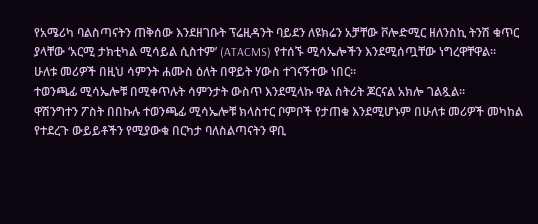የአሜሪካ ባልስጣናትን ጠቅሰው እንደዘገቡት ፕሬዚዳንት ባይደን ለዩክሬን አቻቸው ቮሎድሚር ዘለንስኪ ትንሽ ቁጥር ያላቸው ‘አርሚ ታክቲካል ሚሳይል ሲስተም’ (ATACMS) የተሰኙ ሚሳኤሎችን እንደሚሰጧቸው ነግረዋቸዋል።
ሁለቱ መሪዎች በዚህ ሳምንት ሐሙስ ዕለት በዋይት ሃውስ ተገናኝተው ነበር።
ተወንጫፊ ሚሳኤሎቹ በሚቀጥሉት ሳምንታት ውስጥ እንደሚላኩ ዋል ስትሪት ጆርናል አክሎ ገልጿል።
ዋሽንግተን ፖስት በበኩሉ ተወንጫፊ ሚሳኤሎቹ ክላስተር ቦምቦች የታጠቁ እንደሚሆኑም በሁለቱ መሪዎች መካከል የተደረጉ ውይይቶችን የሚያውቁ በርካታ ባለስልጣናትን ዋቢ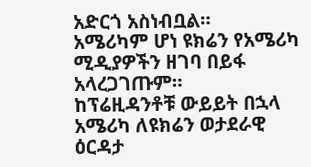አድርጎ አስነብቧል።
አሜሪካም ሆነ ዩክሬን የአሜሪካ ሚዲያዎችን ዘገባ በይፋ አላረጋገጡም።
ከፕሬዚዳንቶቹ ውይይት በኋላ አሜሪካ ለዩክሬን ወታደራዊ ዕርዳታ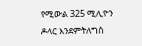የሚውል 325 ሚሊዮን ዶላር እንደምትለግስ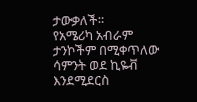ታውቃለች።
የአሜሪካ አብራም ታንኮችም በሚቀጥለው ሳምንት ወደ ኪዬቭ እንደሚደርስ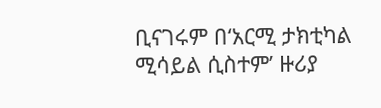ቢናገሩም በ‘አርሚ ታክቲካል ሚሳይል ሲስተም’ ዙሪያ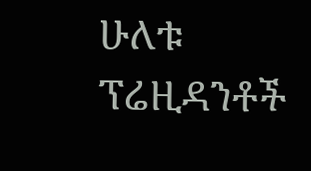ሁለቱ ፕሬዚዳንቶች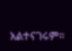አልተናገሩም።